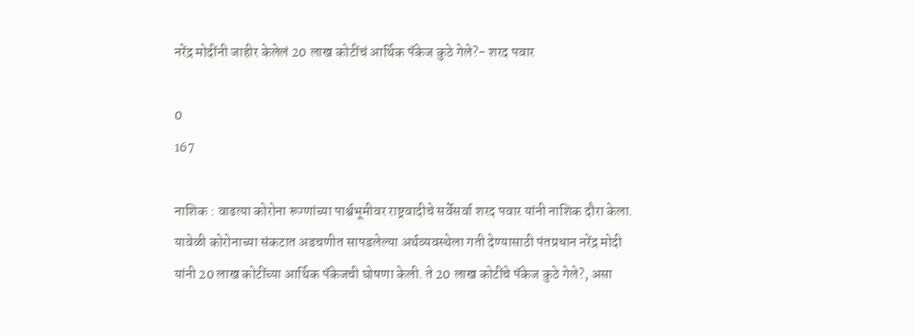नरेंद्र मोदींनी जाहीर केलेलं 20 लाख कोटींचं आर्थिक पॅकेज कुठे गेले?- शरद पवार

0
167

नाशिक : वाढत्या कोरोना रूग्णांच्या पार्श्वभूमीवर राष्ट्रवादीचे सर्वेसर्वा शरद पवार यांनी नाशिक दौरा केला. यावेळी कोरोनाच्या संकटात अडचणीत सापडलेल्या अर्थव्यवस्थेला गती देण्यासाठी पंतप्रधान नरेंद्र मोदी यांनी 20 लाख कोटींच्या आर्थिक पॅकेजची घोषणा केली. ते 20 लाख कोटींचे पॅकेज कुठे गेले?, असा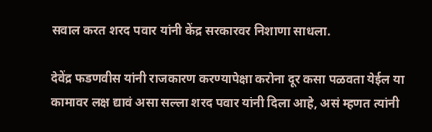सवाल करत शरद पवार यांनी केंद्र सरकारवर निशाणा साधला.

देवेंद्र फडणवीस यांनी राजकारण करण्यापेक्षा करोना दूर कसा पळवता येईल या कामावर लक्ष द्यावं असा सल्ला शरद पवार यांनी दिला आहे, असं म्हणत त्यांनी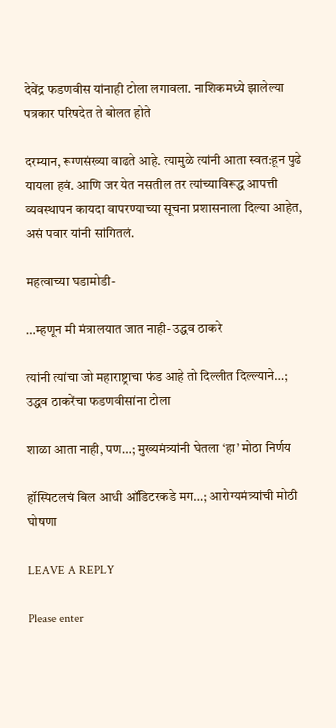देवेंद्र फडणवीस यांनाही टोला लगावला. नाशिकमध्ये झालेल्या पत्रकार परिषदेत ते बोलत होते

दरम्यान, रूग्णसंख्या वाढते आहे. त्यामुळे त्यांनी आता स्वत:हून पुढे यायला हवं. आणि जर येत नसतील तर त्यांच्याविरूद्ध आपत्ती व्यवस्थापन कायदा वापरण्याच्या सूचना प्रशासनाला दिल्या आहेत, असं पवार यांनी सांगितलं.

महत्वाच्या घडामोडी-

…म्हणून मी मंत्रालयात जात नाही- उद्धव ठाकरे

त्यांनी त्यांचा जो महाराष्ट्राचा फंड आहे तो दिल्लीत दिल्ल्याने…; उद्धव ठाकरेंचा फडणवीसांना टोला

शाळा आता नाही, पण…; मुख्यमंत्र्यांनी घेतला ‘हा’ मोठा निर्णय

हॉस्पिटलचं बिल आधी ऑडिटरकडे मग…; आरोग्यमंत्र्यांची मोठी घोषणा

LEAVE A REPLY

Please enter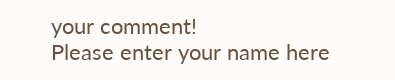your comment!
Please enter your name here